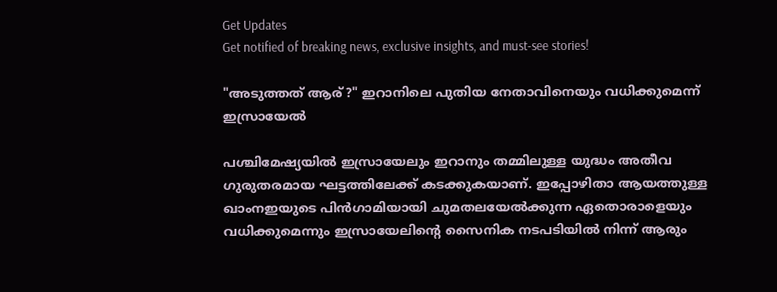Get Updates
Get notified of breaking news, exclusive insights, and must-see stories!

"അടുത്തത് ആര്?" ഇറാനിലെ പുതിയ നേതാവിനെയും വധിക്കുമെന്ന് ഇസ്രായേൽ

പശ്ചിമേഷ്യയിൽ ഇസ്രായേലും ഇറാനും തമ്മിലുള്ള യുദ്ധം അതീവ ഗുരുതരമായ ഘട്ടത്തിലേക്ക് കടക്കുകയാണ്. ഇപ്പോഴിതാ ആയത്തുള്ള ഖാംനഇയുടെ പിൻഗാമിയായി ചുമതലയേൽക്കുന്ന ഏതൊരാളെയും വധിക്കുമെന്നും ഇസ്രായേലിന്റെ സൈനിക നടപടിയിൽ നിന്ന് ആരും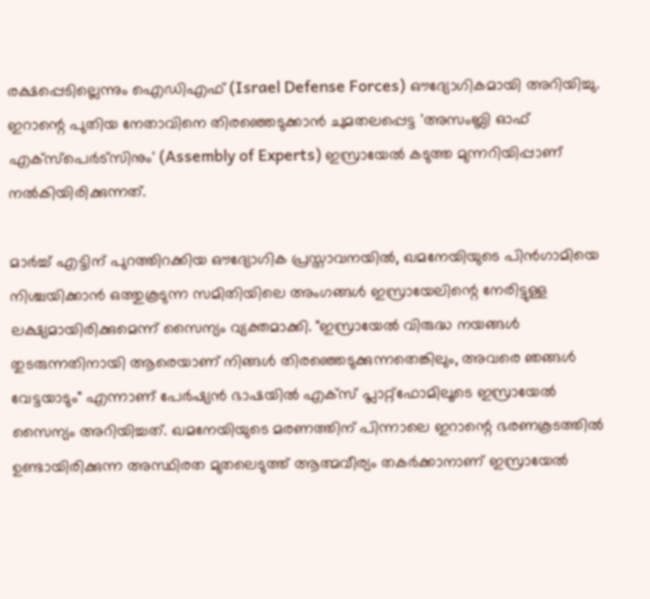രക്ഷപ്പെടില്ലെന്നും ഐഡിഎഫ് (Israel Defense Forces) ഔദ്യോഗികമായി അറിയിച്ചു. ഇറാന്റെ പുതിയ നേതാവിനെ തിരഞ്ഞെടുക്കാൻ ചുമതലപ്പെട്ട 'അസംബ്ലി ഓഫ് എക്സ്പെർട്സിനും' (Assembly of Experts) ഇസ്രായേൽ കടുത്ത മുന്നറിയിപ്പാണ് നൽകിയിരിക്കുന്നത്.

മാർച്ച് എട്ടിന് പുറത്തിറക്കിയ ഔദ്യോഗിക പ്രസ്താവനയിൽ, ഖമനേയിയുടെ പിൻഗാമിയെ നിശ്ചയിക്കാൻ ഒത്തുകൂടുന്ന സമിതിയിലെ അംഗങ്ങൾ ഇസ്രായേലിന്റെ നേരിട്ടുള്ള ലക്ഷ്യമായിരിക്കുമെന്ന് സൈന്യം വ്യക്തമാക്കി. "ഇസ്രായേൽ വിരുദ്ധ നയങ്ങൾ തുടരുന്നതിനായി ആരെയാണ് നിങ്ങൾ തിരഞ്ഞെടുക്കുന്നതെങ്കിലും, അവരെ ഞങ്ങൾ വേട്ടയാടും" എന്നാണ് പേർഷ്യൻ ഭാഷയിൽ എക്‌സ് പ്ലാറ്റ്‌ഫോമിലൂടെ ഇസ്രായേൽ സൈന്യം അറിയിച്ചത്. ഖമനേയിയുടെ മരണത്തിന് പിന്നാലെ ഇറാന്റെ ഭരണകൂടത്തിൽ ഉണ്ടായിരിക്കുന്ന അസ്ഥിരത മുതലെടുത്ത് ആത്മവീര്യം തകർക്കാനാണ് ഇസ്രായേൽ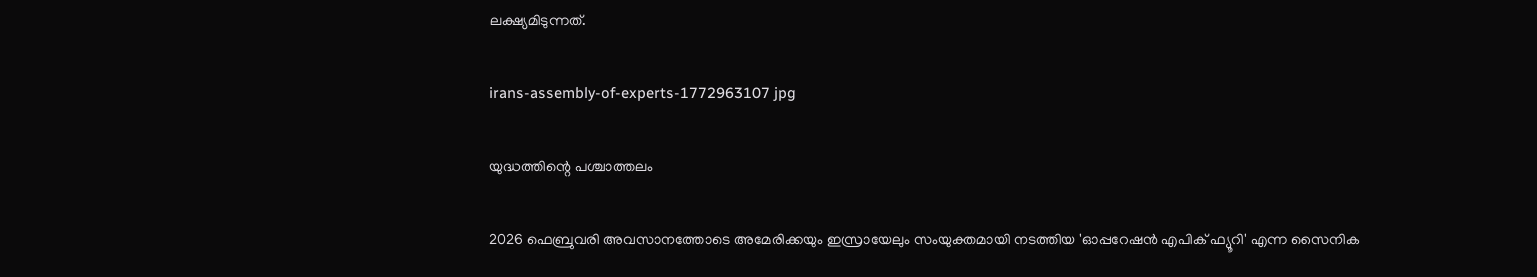ലക്ഷ്യമിടുന്നത്.

irans-assembly-of-experts-1772963107 jpg

യുദ്ധത്തിന്റെ പശ്ചാത്തലം

2026 ഫെബ്രുവരി അവസാനത്തോടെ അമേരിക്കയും ഇസ്രായേലും സംയുക്തമായി നടത്തിയ 'ഓപ്പറേഷൻ എപിക് ഫ്യൂറി' എന്ന സൈനിക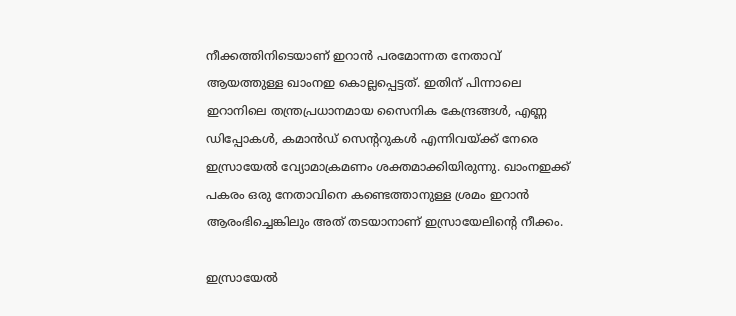നീക്കത്തിനിടെയാണ് ഇറാൻ പരമോന്നത നേതാവ് ആയത്തുള്ള ഖാംനഇ കൊല്ലപ്പെട്ടത്. ഇതിന് പിന്നാലെ ഇറാനിലെ തന്ത്രപ്രധാനമായ സൈനിക കേന്ദ്രങ്ങൾ, എണ്ണ ഡിപ്പോകൾ, കമാൻഡ് സെന്ററുകൾ എന്നിവയ്ക്ക് നേരെ ഇസ്രായേൽ വ്യോമാക്രമണം ശക്തമാക്കിയിരുന്നു. ഖാംനഇക്ക് പകരം ഒരു നേതാവിനെ കണ്ടെത്താനുള്ള ശ്രമം ഇറാൻ ആരംഭിച്ചെങ്കിലും അത് തടയാനാണ് ഇസ്രായേലിന്റെ നീക്കം.

ഇസ്രായേൽ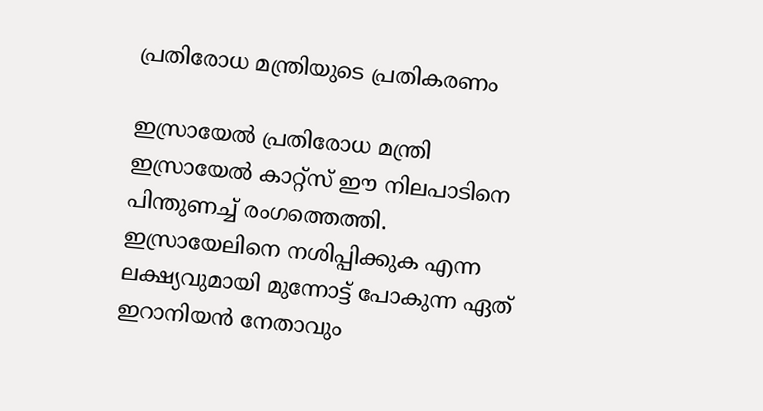പ്രതിരോധ മന്ത്രിയുടെ പ്രതികരണം

ഇസ്രായേൽ പ്രതിരോധ മന്ത്രി ഇസ്രായേൽ കാറ്റ്‌സ് ഈ നിലപാടിനെ പിന്തുണച്ച് രംഗത്തെത്തി. ഇസ്രായേലിനെ നശിപ്പിക്കുക എന്ന ലക്ഷ്യവുമായി മുന്നോട്ട് പോകുന്ന ഏത് ഇറാനിയൻ നേതാവും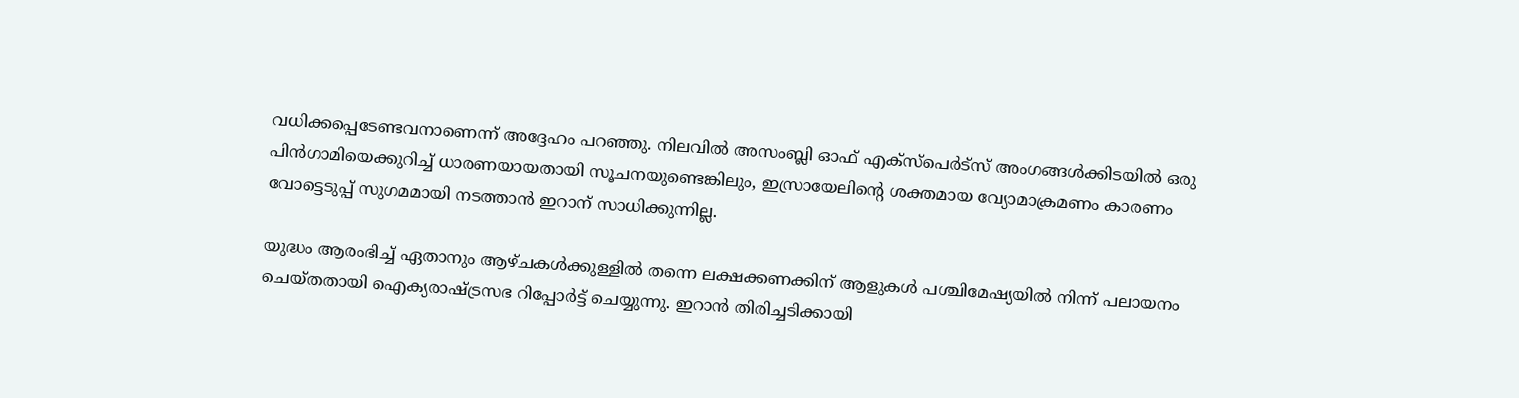വധിക്കപ്പെടേണ്ടവനാണെന്ന് അദ്ദേഹം പറഞ്ഞു. നിലവിൽ അസംബ്ലി ഓഫ് എക്സ്പെർട്സ് അംഗങ്ങൾക്കിടയിൽ ഒരു പിൻഗാമിയെക്കുറിച്ച് ധാരണയായതായി സൂചനയുണ്ടെങ്കിലും, ഇസ്രായേലിന്റെ ശക്തമായ വ്യോമാക്രമണം കാരണം വോട്ടെടുപ്പ് സുഗമമായി നടത്താൻ ഇറാന് സാധിക്കുന്നില്ല.

യുദ്ധം ആരംഭിച്ച് ഏതാനും ആഴ്ചകൾക്കുള്ളിൽ തന്നെ ലക്ഷക്കണക്കിന് ആളുകൾ പശ്ചിമേഷ്യയിൽ നിന്ന് പലായനം ചെയ്തതായി ഐക്യരാഷ്ട്രസഭ റിപ്പോർട്ട് ചെയ്യുന്നു. ഇറാൻ തിരിച്ചടിക്കായി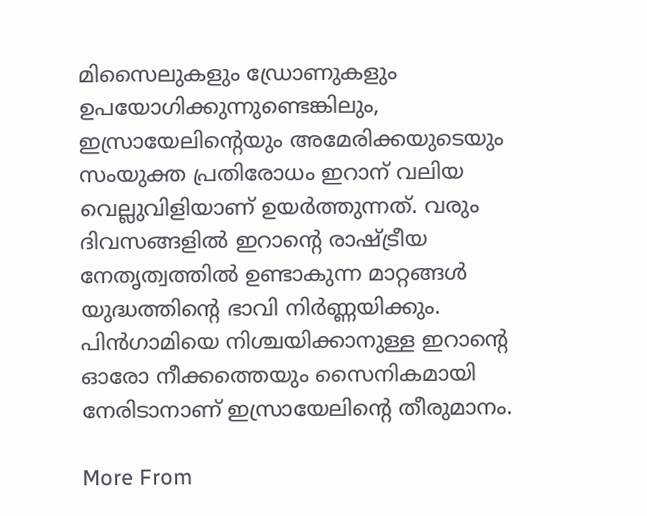മിസൈലുകളും ഡ്രോണുകളും ഉപയോഗിക്കുന്നുണ്ടെങ്കിലും, ഇസ്രായേലിന്റെയും അമേരിക്കയുടെയും സംയുക്ത പ്രതിരോധം ഇറാന് വലിയ വെല്ലുവിളിയാണ് ഉയർത്തുന്നത്. വരും ദിവസങ്ങളിൽ ഇറാന്റെ രാഷ്ട്രീയ നേതൃത്വത്തിൽ ഉണ്ടാകുന്ന മാറ്റങ്ങൾ യുദ്ധത്തിന്റെ ഭാവി നിർണ്ണയിക്കും. പിൻഗാമിയെ നിശ്ചയിക്കാനുള്ള ഇറാന്റെ ഓരോ നീക്കത്തെയും സൈനികമായി നേരിടാനാണ് ഇസ്രായേലിന്റെ തീരുമാനം.

More From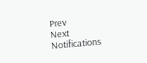Prev
Next
Notifications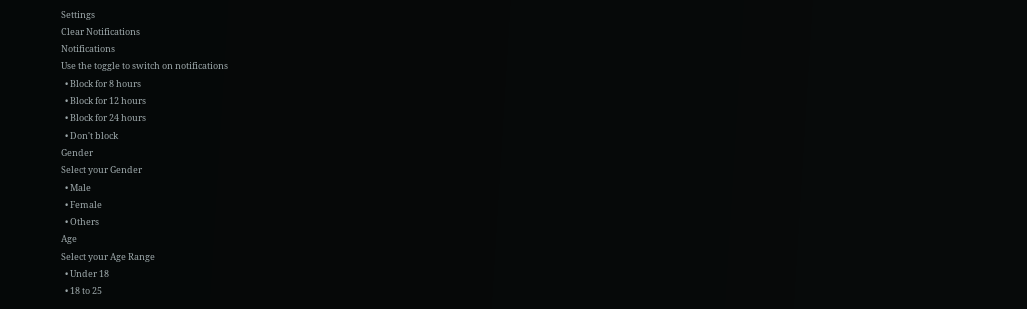Settings
Clear Notifications
Notifications
Use the toggle to switch on notifications
  • Block for 8 hours
  • Block for 12 hours
  • Block for 24 hours
  • Don't block
Gender
Select your Gender
  • Male
  • Female
  • Others
Age
Select your Age Range
  • Under 18
  • 18 to 25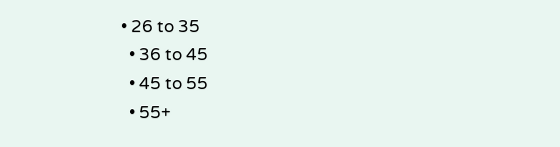• 26 to 35
  • 36 to 45
  • 45 to 55
  • 55+